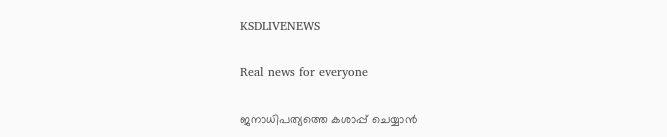KSDLIVENEWS

Real news for everyone

ജനാധിപത്യത്തെ കശാപ്പ് ചെയ്യാന്‍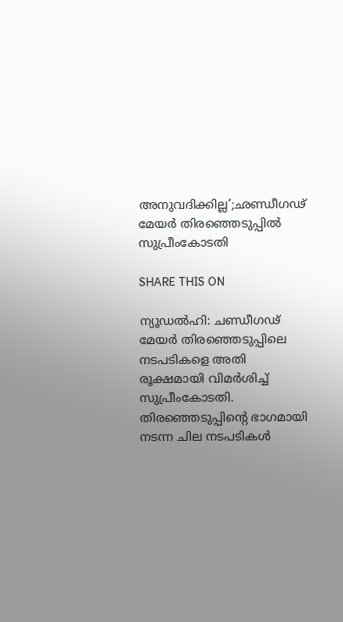അനുവദിക്കില്ല’;ഛണ്ഡീഗഢ് മേയര്‍ തിരഞ്ഞെടുപ്പില്‍ സുപ്രീംകോടതി

SHARE THIS ON

ന്യൂഡല്‍ഹി: ചണ്ഡീഗഢ് മേയര്‍ തിരഞ്ഞെടുപ്പിലെ നടപടികളെ അതി രൂക്ഷമായി വിമര്‍ശിച്ച് സുപ്രീംകോടതി. തിരഞ്ഞെടുപ്പിന്റെ ഭാഗമായി നടന്ന ചില നടപടികള്‍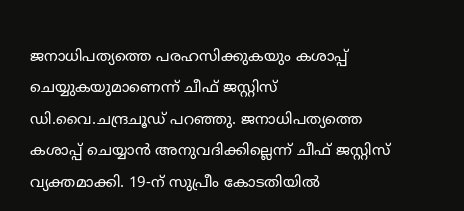ജനാധിപത്യത്തെ പരഹസിക്കുകയും കശാപ്പ് ചെയ്യുകയുമാണെന്ന്‌ ചീഫ് ജസ്റ്റിസ് ഡി.വൈ.ചന്ദ്രചൂഡ് പറഞ്ഞു. ജനാധിപത്യത്തെ കശാപ്പ് ചെയ്യാന്‍ അനുവദിക്കില്ലെന്ന് ചീഫ് ജസ്റ്റിസ് വ്യക്തമാക്കി. 19-ന് സുപ്രീം കോടതിയില്‍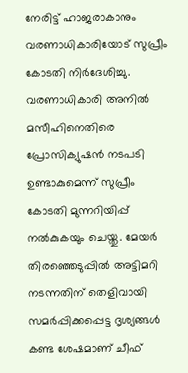നേരിട്ട് ഹാജരാകാനും വരണാധികാരിയോട് സുപ്രീം കോടതി നിര്‍ദേശിച്ചു. വരണാധികാരി അനില്‍ മസീഹിനെതിരെ പ്രോസിക്യുഷന്‍ നടപടി ഉണ്ടാകുമെന്ന് സുപ്രീം കോടതി മുന്നറിയിപ്പ് നല്‍കുകയും ചെയ്തു. മേയര്‍ തിരഞ്ഞെടുപ്പില്‍ അട്ടിമറി നടന്നതിന് തെളിവായി സമര്‍പ്പിക്കപ്പെട്ട ദൃശ്യങ്ങള്‍ കണ്ട ശേഷമാണ് ചീഫ്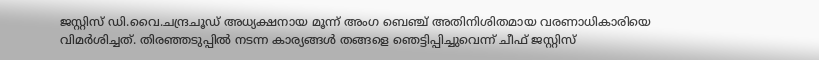ജസ്റ്റിസ് ഡി.വൈ.ചന്ദ്രചൂഡ് അധ്യക്ഷനായ മൂന്ന് അംഗ ബെഞ്ച് അതിനിശിതമായ വരണാധികാരിയെ വിമര്‍ശിച്ചത്. തിരഞ്ഞടുപ്പില്‍ നടന്ന കാര്യങ്ങള്‍ തങ്ങളെ ഞെട്ടിപ്പിച്ചുവെന്ന് ചീഫ് ജസ്റ്റിസ്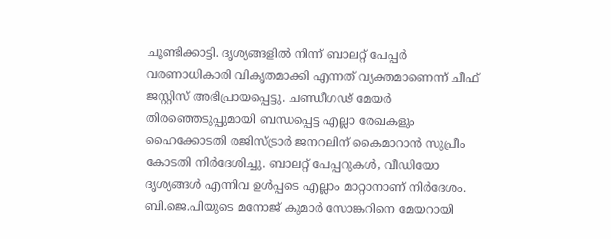ചൂണ്ടിക്കാട്ടി. ദൃശ്യങ്ങളില്‍ നിന്ന് ബാലറ്റ് പേപ്പര്‍ വരണാധികാരി വികൃതമാക്കി എന്നത് വ്യക്തമാണെന്ന് ചീഫ് ജസ്റ്റിസ് അഭിപ്രായപ്പെട്ടു. ചണ്ഡീഗഢ് മേയര്‍ തിരഞ്ഞെടുപ്പുമായി ബന്ധപ്പെട്ട എല്ലാ രേഖകളും ഹൈക്കോടതി രജിസ്ട്രാര്‍ ജനറലിന് കൈമാറാന്‍ സുപ്രീം കോടതി നിര്‍ദേശിച്ചു. ബാലറ്റ് പേപ്പറുകള്‍, വീഡിയോ ദൃശ്യങ്ങള്‍ എന്നിവ ഉള്‍പ്പടെ എല്ലാം മാറ്റാനാണ് നിര്‍ദേശം. ബി.ജെ.പിയുടെ മനോജ് കുമാര്‍ സോങ്കറിനെ മേയറായി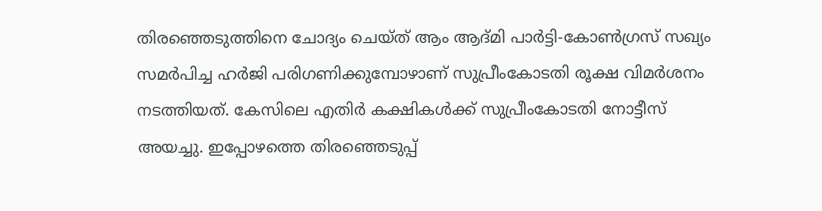തിരഞ്ഞെടുത്തിനെ ചോദ്യം ചെയ്ത് ആം ആദ്മി പാര്‍ട്ടി-കോണ്‍ഗ്രസ് സഖ്യം സമര്‍പിച്ച ഹര്‍ജി പരിഗണിക്കുമ്പോഴാണ് സുപ്രീംകോടതി രൂക്ഷ വിമര്‍ശനം നടത്തിയത്. കേസിലെ എതിര്‍ കക്ഷികള്‍ക്ക് സുപ്രീംകോടതി നോട്ടീസ് അയച്ചു. ഇപ്പോഴത്തെ തിരഞ്ഞെടുപ്പ്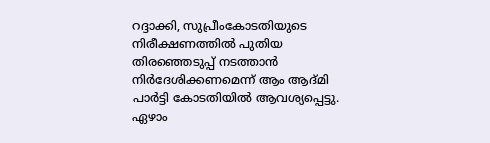റദ്ദാക്കി, സുപ്രീംകോടതിയുടെ നിരീക്ഷണത്തില്‍ പുതിയ തിരഞ്ഞെടുപ്പ് നടത്താന്‍ നിര്‍ദേശിക്കണമെന്ന് ആം ആദ്മി പാര്‍ട്ടി കോടതിയില്‍ ആവശ്യപ്പെട്ടു. ഏഴാം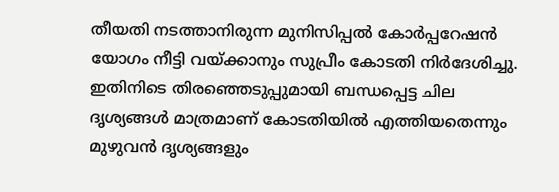തീയതി നടത്താനിരുന്ന മുനിസിപ്പല്‍ കോര്‍പ്പറേഷന്‍ യോഗം നീട്ടി വയ്ക്കാനും സുപ്രീം കോടതി നിര്‍ദേശിച്ചു. ഇതിനിടെ തിരഞ്ഞെടുപ്പുമായി ബന്ധപ്പെട്ട ചില ദൃശ്യങ്ങള്‍ മാത്രമാണ് കോടതിയില്‍ എത്തിയതെന്നും മുഴുവന്‍ ദൃശ്യങ്ങളും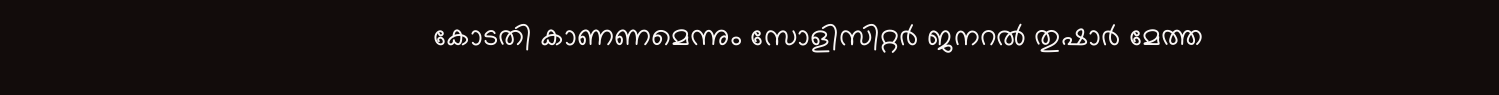കോടതി കാണണമെന്നും സോളിസിറ്റര്‍ ജനറല്‍ തുഷാര്‍ മേത്ത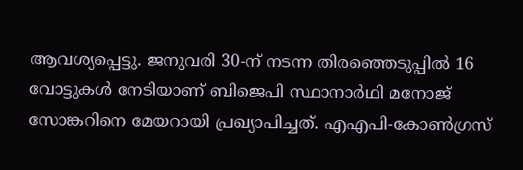ആവശ്യപ്പെട്ടു. ജനുവരി 30-ന് നടന്ന തിരഞ്ഞെടുപ്പില്‍ 16 വോട്ടുകള്‍ നേടിയാണ് ബിജെപി സ്ഥാനാര്‍ഥി മനോജ് സോങ്കറിനെ മേയറായി പ്രഖ്യാപിച്ചത്. എഎപി-കോണ്‍ഗ്രസ്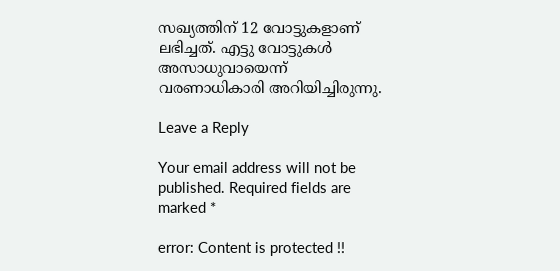സഖ്യത്തിന് 12 വോട്ടുകളാണ് ലഭിച്ചത്. എട്ടു വോട്ടുകള്‍ അസാധുവായെന്ന് വരണാധികാരി അറിയിച്ചിരുന്നു.

Leave a Reply

Your email address will not be published. Required fields are marked *

error: Content is protected !!